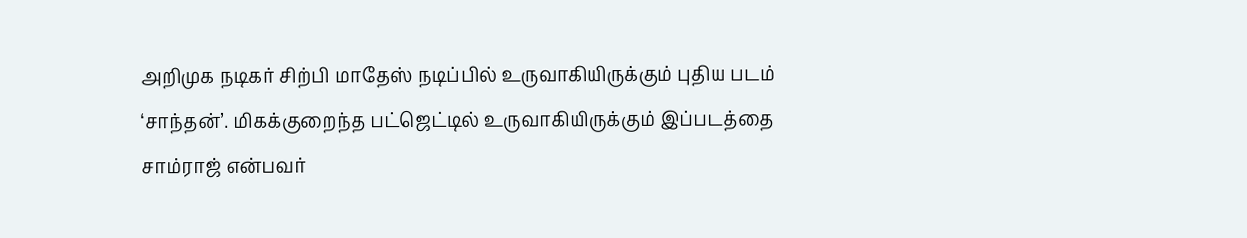அறிமுக நடிகர் சிற்பி மாதேஸ் நடிப்பில் உருவாகியிருக்கும் புதிய படம் ‘சாந்தன்’. மிகக்குறைந்த பட்ஜெட்டில் உருவாகியிருக்கும் இப்படத்தை சாம்ராஜ் என்பவர்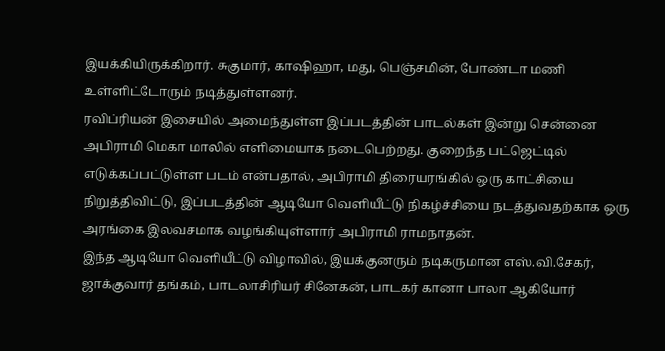இயக்கியிருக்கிறார். சுகுமார், காஷிஹா, மது, பெஞ்சமின், போண்டா மணி உள்ளிட்டோரும் நடித்துள்ளனர்.
ரவிப்ரியன் இசையில் அமைந்துள்ள இப்படத்தின் பாடல்கள் இன்று சென்னை அபிராமி மெகா மாலில் எளிமையாக நடைபெற்றது. குறைந்த பட்ஜெட்டில் எடுக்கப்பட்டுள்ள படம் என்பதால், அபிராமி திரையரங்கில் ஒரு காட்சியை நிறுத்திவிட்டு, இப்படத்தின் ஆடியோ வெளியீட்டு நிகழ்ச்சியை நடத்துவதற்காக ஒரு அரங்கை இலவசமாக வழங்கியுள்ளார் அபிராமி ராமநாதன்.
இந்த ஆடியோ வெளியீட்டு விழாவில், இயக்குனரும் நடிகருமான எஸ்.வி.சேகர், ஜாக்குவார் தங்கம், பாடலாசிரியர் சினேகன், பாடகர் கானா பாலா ஆகியோர்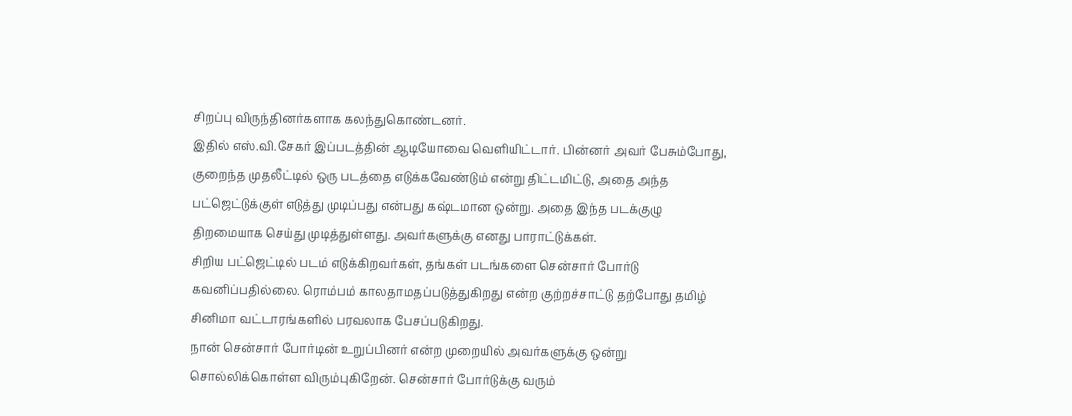சிறப்பு விருந்தினர்களாக கலந்துகொண்டனர்.
இதில் எஸ்.வி.சேகர் இப்படத்தின் ஆடியோவை வெளியிட்டார். பின்னர் அவர் பேசும்போது, குறைந்த முதலீட்டில் ஒரு படத்தை எடுக்கவேண்டும் என்று திட்டமிட்டு, அதை அந்த பட்ஜெட்டுக்குள் எடுத்து முடிப்பது என்பது கஷ்டமான ஒன்று. அதை இந்த படக்குழு திறமையாக செய்து முடித்துள்ளது. அவர்களுக்கு எனது பாராட்டுக்கள்.
சிறிய பட்ஜெட்டில் படம் எடுக்கிறவர்கள், தங்கள் படங்களை சென்சார் போர்டு கவனிப்பதில்லை. ரொம்பம் காலதாமதப்படுத்துகிறது என்ற குற்றச்சாட்டு தற்போது தமிழ் சினிமா வட்டாரங்களில் பரவலாக பேசப்படுகிறது.
நான் சென்சார் போர்டின் உறுப்பினர் என்ற முறையில் அவர்களுக்கு ஒன்று சொல்லிக்கொள்ள விரும்புகிறேன். சென்சார் போர்டுக்கு வரும்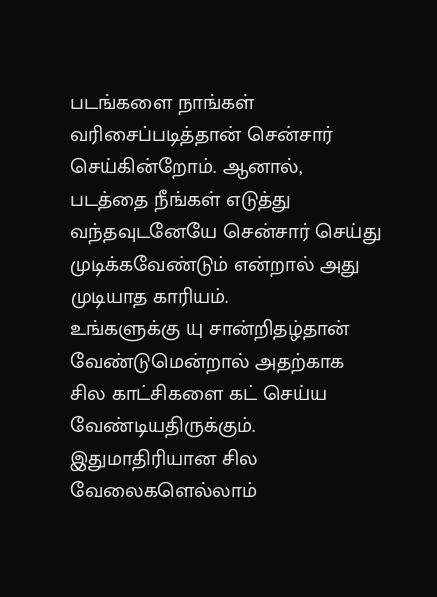படங்களை நாங்கள் வரிசைப்படித்தான் சென்சார் செய்கின்றோம். ஆனால், படத்தை நீங்கள் எடுத்து வந்தவுடனேயே சென்சார் செய்து முடிக்கவேண்டும் என்றால் அது முடியாத காரியம்.
உங்களுக்கு யு சான்றிதழ்தான் வேண்டுமென்றால் அதற்காக சில காட்சிகளை கட் செய்ய வேண்டியதிருக்கும். இதுமாதிரியான சில வேலைகளெல்லாம்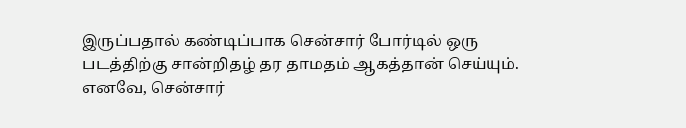இருப்பதால் கண்டிப்பாக சென்சார் போர்டில் ஒரு படத்திற்கு சான்றிதழ் தர தாமதம் ஆகத்தான் செய்யும். எனவே, சென்சார்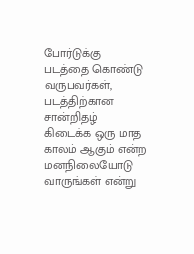போர்டுக்கு படத்தை கொண்டு வருபவர்கள், படத்திற்கான சான்றிதழ் கிடைக்க ஒரு மாத காலம் ஆகும் என்ற மனநிலையோடு வாருங்கள் என்று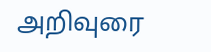அறிவுரை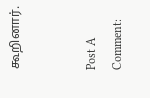கூறினார்.


Post A Comment: